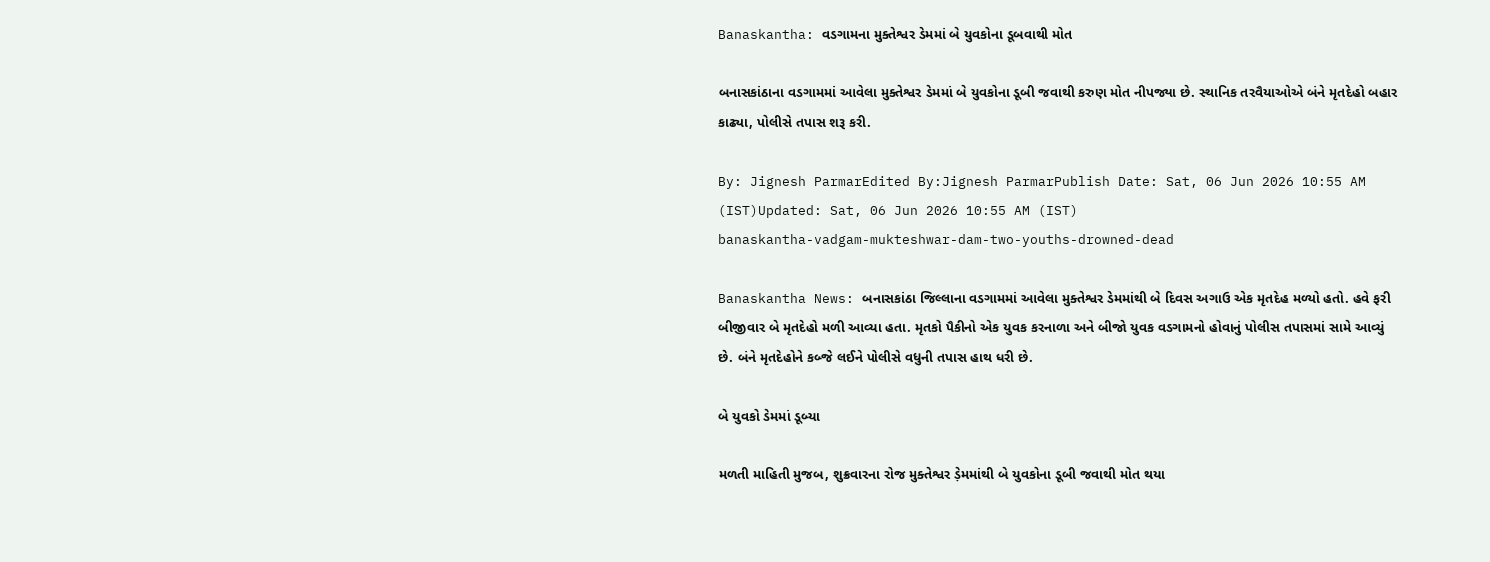Banaskantha: વડગામના મુક્તેશ્વર ડેમમાં બે યુવકોના ડૂબવાથી મોત

બનાસકાંઠાના વડગામમાં આવેલા મુક્તેશ્વર ડેમમાં બે યુવકોના ડૂબી જવાથી કરુણ મોત નીપજ્યા છે. સ્થાનિક તરવૈયાઓએ બંને મૃતદેહો બહાર કાઢ્યા, પોલીસે તપાસ શરૂ કરી.

By: Jignesh ParmarEdited By:Jignesh ParmarPublish Date: Sat, 06 Jun 2026 10:55 AM (IST)Updated: Sat, 06 Jun 2026 10:55 AM (IST)
banaskantha-vadgam-mukteshwar-dam-two-youths-drowned-dead

Banaskantha News: બનાસકાંઠા જિલ્લાના વડગામમાં આવેલા મુક્તેશ્વર ડેમમાંથી બે દિવસ અગાઉ એક મૃતદેહ મળ્યો હતો. હવે ફરી બીજીવાર બે મૃતદેહો મળી આવ્યા હતા. મૃતકો પૈકીનો એક યુવક કરનાળા અને બીજો યુવક વડગામનો હોવાનું પોલીસ તપાસમાં સામે આવ્યું છે. બંને મૃતદેહોને કબ્જે લઈને પોલીસે વધુની તપાસ હાથ ધરી છે.

બે યુવકો ડેમમાં ડૂબ્યા

મળતી માહિતી મુજબ, શુક્રવારના રોજ મુક્તેશ્વર ડ઼ેમમાંથી બે યુવકોના ડૂબી જવાથી મોત થયા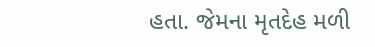હતા. જેમના મૃતદેહ મળી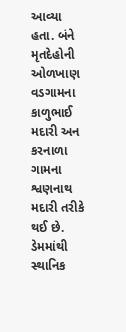આવ્યા હતા. બંને મૃતદેહોની ઓળખાણ વડગામના કાળુભાઈ મદારી અન કરનાળા ગામના શ્વણનાથ મદારી તરીકે થઈ છે. ડેમમાંથી સ્થાનિક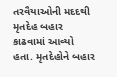તરવૈયાઓની મદદથી મૃતદેહ બહાર કાઢવામાં આવ્યો હતા. મૃતદેહોને બહાર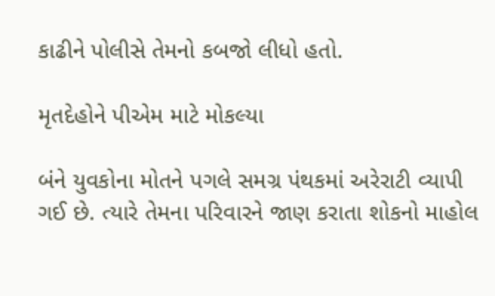કાઢીને પોલીસે તેમનો કબજો લીધો હતો.

મૃતદેહોને પીએમ માટે મોકલ્યા

બંને યુવકોના મોતને પગલે સમગ્ર પંથકમાં અરેરાટી વ્યાપી ગઈ છે. ત્યારે તેમના પરિવારને જાણ કરાતા શોકનો માહોલ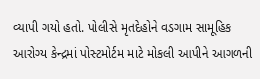વ્યાપી ગયો હતો. પોલીસે મૃતદેહોને વડગામ સામૂહિક આરોગ્ય કેન્દ્રમાં પોસ્ટમોર્ટમ માટે મોકલી આપીને આગળની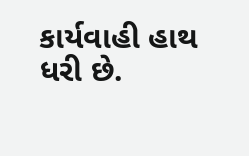કાર્યવાહી હાથ ધરી છે.